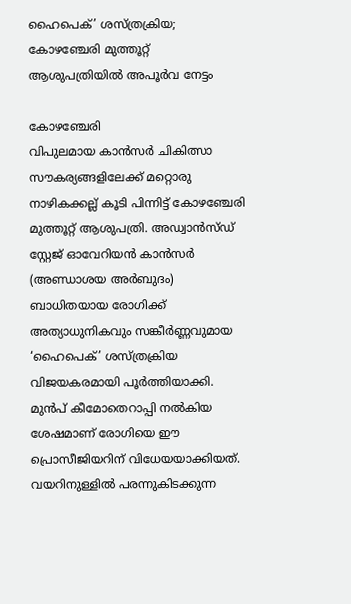ഹൈപെക്’ ശസ്ത്രക്രിയ; കോഴഞ്ചേരി മുത്തൂറ്റ് ആശുപത്രിയിൽ അപൂർവ നേട്ടം

കോഴഞ്ചേരി
വിപുലമായ കാൻസർ ചികിത്സാ സൗകര്യങ്ങളിലേക്ക് മറ്റൊരു നാഴികക്കല്ല് കൂടി പിന്നിട്ട് കോഴഞ്ചേരി മുത്തൂറ്റ് ആശുപത്രി. അഡ്വാൻസ്ഡ് സ്റ്റേജ് ഓവേറിയൻ കാൻസർ (അണ്ഡാശയ അർബുദം) ബാധിതയായ രോഗിക്ക് അത്യാധുനികവും സങ്കീർണ്ണവുമായ ‘ഹൈപെക്’ ശസ്ത്രക്രിയ വിജയകരമായി പൂർത്തിയാക്കി. മുൻപ് കീമോതെറാപ്പി നൽകിയ ശേഷമാണ് രോഗിയെ ഈ പ്രൊസീജിയറിന് വിധേയയാക്കിയത്. വയറിനുള്ളിൽ പരന്നുകിടക്കുന്ന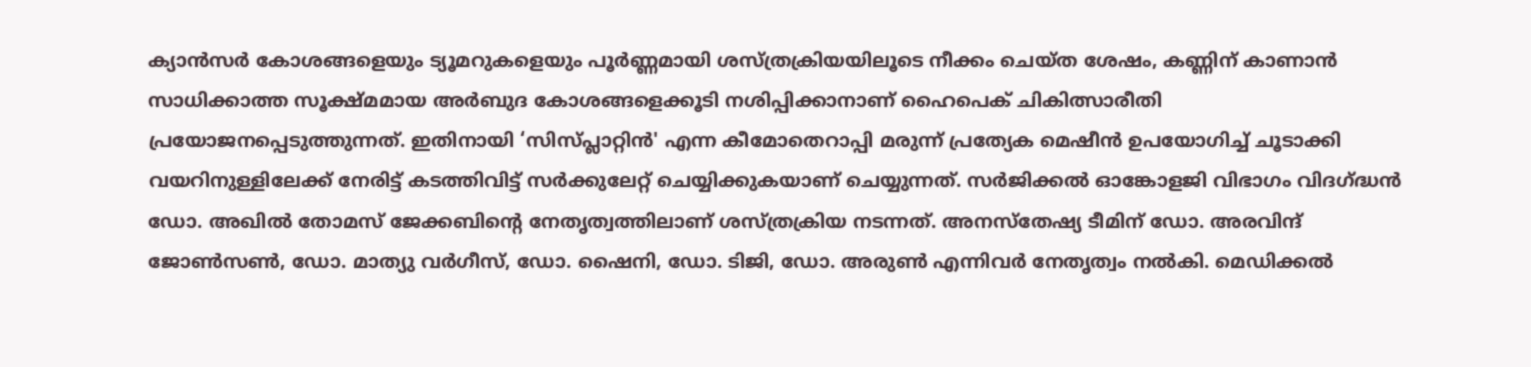ക്യാൻസർ കോശങ്ങളെയും ട്യൂമറുകളെയും പൂർണ്ണമായി ശസ്ത്രക്രിയയിലൂടെ നീക്കം ചെയ്ത ശേഷം, കണ്ണിന് കാണാൻ സാധിക്കാത്ത സൂക്ഷ്മമായ അർബുദ കോശങ്ങളെക്കൂടി നശിപ്പിക്കാനാണ് ഹൈപെക് ചികിത്സാരീതി പ്രയോജനപ്പെടുത്തുന്നത്. ഇതിനായി ‘സിസ്പ്ലാറ്റിൻ' എന്ന കീമോതെറാപ്പി മരുന്ന് പ്രത്യേക മെഷീൻ ഉപയോഗിച്ച് ചൂടാക്കി വയറിനുള്ളിലേക്ക് നേരിട്ട് കടത്തിവിട്ട് സർക്കുലേറ്റ് ചെയ്യിക്കുകയാണ് ചെയ്യുന്നത്. സർജിക്കൽ ഓങ്കോളജി വിഭാഗം വിദഗ്ദ്ധൻ ഡോ. അഖിൽ തോമസ് ജേക്കബിന്റെ നേതൃത്വത്തിലാണ് ശസ്ത്രക്രിയ നടന്നത്. അനസ്തേഷ്യ ടീമിന് ഡോ. അരവിന്ദ് ജോൺസൺ, ഡോ. മാത്യു വർഗീസ്, ഡോ. ഷൈനി, ഡോ. ടിജി, ഡോ. അരുൺ എന്നിവർ നേതൃത്വം നൽകി. മെഡിക്കൽ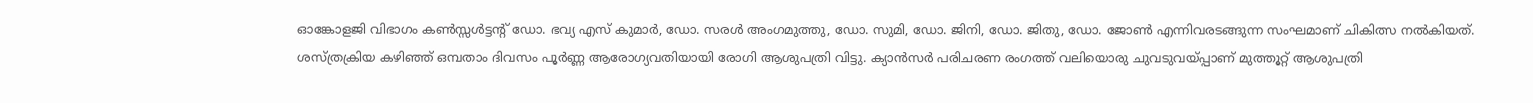ഓങ്കോളജി വിഭാഗം കൺസ്സൾട്ടന്റ് ഡോ. ഭവ്യ എസ് കുമാർ, ഡോ. സരൾ അംഗമുത്തു, ഡോ. സുമി, ഡോ. ജിനി, ഡോ. ജിതു, ഡോ. ജോൺ എന്നിവരടങ്ങുന്ന സംഘമാണ് ചികിത്സ നൽകിയത്. ശസ്ത്രക്രിയ കഴിഞ്ഞ് ഒമ്പതാം ദിവസം പൂർണ്ണ ആരോഗ്യവതിയായി രോഗി ആശുപത്രി വിട്ടു. ക്യാൻസർ പരിചരണ രംഗത്ത് വലിയൊരു ചുവടുവയ്പ്പാണ് മുത്തൂറ്റ് ആശുപത്രി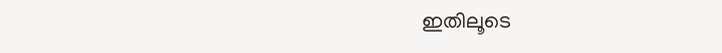ഇതിലൂടെ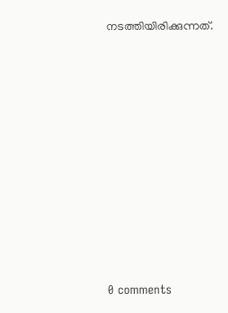നടത്തിയിരിക്കുന്നത്.










0 comments